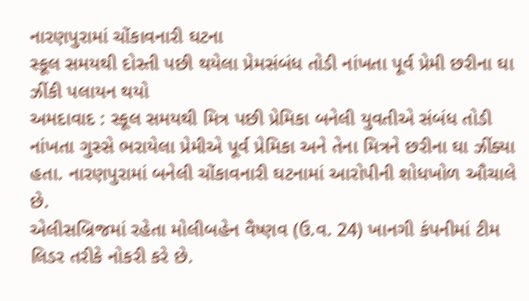નારણપુરામાં ચોંકાવનારી ઘટના
સ્કૂલ સમયથી દોસ્તી પછી થયેલા પ્રેમસંબંધ તોડી નાંખતા પૂર્વ પ્રેમી છરીના ઘા ઝીંકી પલાયન થયો
અમદાવાદ : સ્કૂલ સમયથી મિત્ર પછી પ્રેમિકા બનેલી યુવતીએ સંબંધ તોડી નાંખતા ગુસ્સે ભરાયેલા પ્રેમીએ પૂર્વ પ્રેમિકા અને તેના મિત્રને છરીના ઘા ઝીંક્યા હતા. નારણપુરામાં બનેલી ચોંકાવનારી ઘટનામાં આરોપીની શોધખોળ ઔચાલે છે.
એલીસબ્રિજમાં રહેતા મોલીબહેન વૈષ્ણવ (ઉ.વ. 24) ખાનગી કંપનીમાં ટીમ લિડર તરીકે નોકરી કરે છે.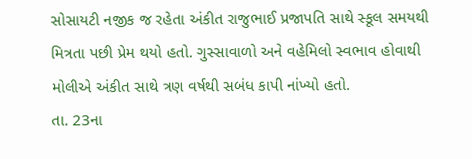સોસાયટી નજીક જ રહેતા અંકીત રાજુભાઈ પ્રજાપતિ સાથે સ્કૂલ સમયથી મિત્રતા પછી પ્રેમ થયો હતો. ગુસ્સાવાળો અને વહેમિલો સ્વભાવ હોવાથી મોલીએ અંકીત સાથે ત્રણ વર્ષથી સબંધ કાપી નાંખ્યો હતો.
તા. 23ના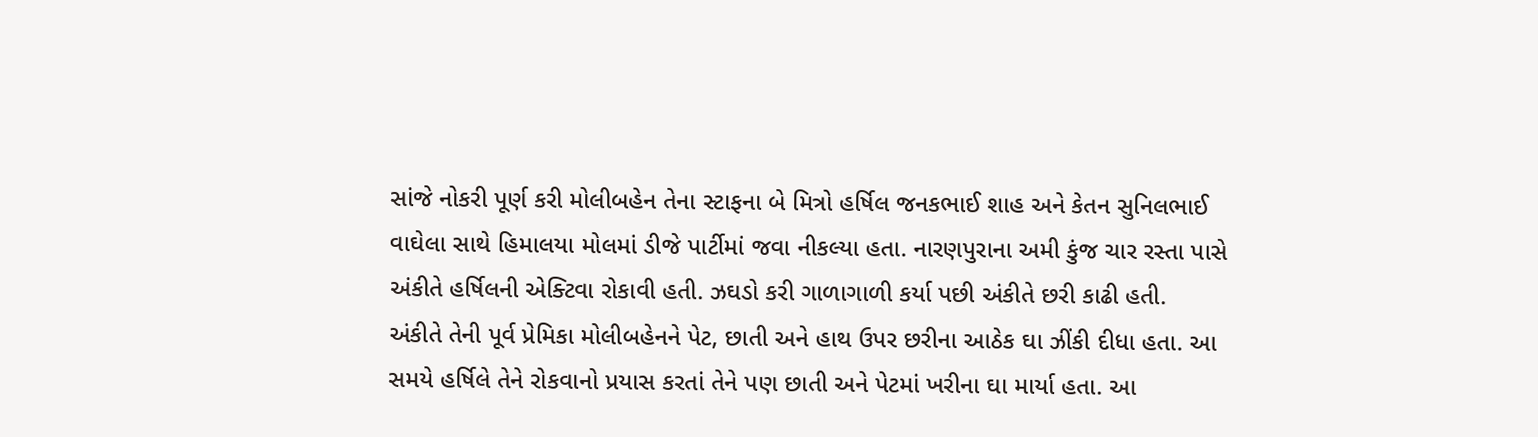સાંજે નોકરી પૂર્ણ કરી મોલીબહેન તેના સ્ટાફના બે મિત્રો હર્ષિલ જનકભાઈ શાહ અને કેતન સુનિલભાઈ વાઘેલા સાથે હિમાલયા મોલમાં ડીજે પાર્ટીમાં જવા નીકલ્યા હતા. નારણપુરાના અમી કુંજ ચાર રસ્તા પાસે અંકીતે હર્ષિલની એક્ટિવા રોકાવી હતી. ઝઘડો કરી ગાળાગાળી કર્યા પછી અંકીતે છરી કાઢી હતી.
અંકીતે તેની પૂર્વ પ્રેમિકા મોલીબહેનને પેટ, છાતી અને હાથ ઉપર છરીના આઠેક ઘા ઝીંકી દીધા હતા. આ સમયે હર્ષિલે તેને રોકવાનો પ્રયાસ કરતાં તેને પણ છાતી અને પેટમાં ખરીના ઘા માર્યા હતા. આ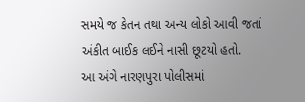સમયે જ કેતન તથા અન્ય લોકો આવી જતાં અંકીત બાઈક લઈને નાસી છૂટયો હતો.
આ અંગે નારણપુરા પોલીસમાં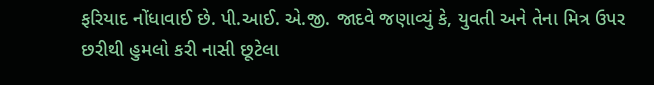ફરિયાદ નોંધાવાઈ છે. પી.આઈ. એ.જી. જાદવે જણાવ્યું કે, યુવતી અને તેના મિત્ર ઉપર છરીથી હુમલો કરી નાસી છૂટેલા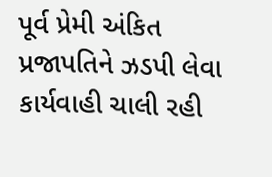પૂર્વ પ્રેમી અંકિત પ્રજાપતિને ઝડપી લેવા કાર્યવાહી ચાલી રહી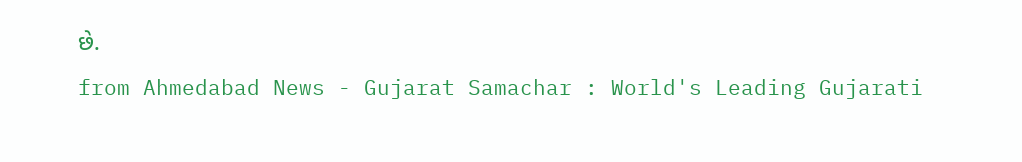છે.
from Ahmedabad News - Gujarat Samachar : World's Leading Gujarati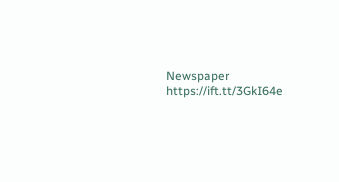Newspaper https://ift.tt/3GkI64e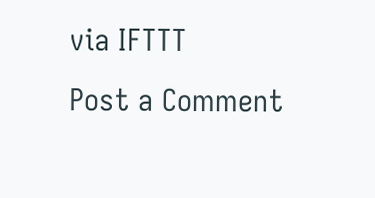via IFTTT
Post a Comment